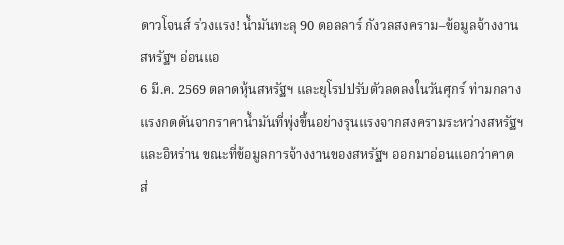ดาวโจนส์ ร่วงแรง! น้ำมันทะลุ 90 ดอลลาร์ กังวลสงคราม–ข้อมูลจ้างงานสหรัฐฯ อ่อนแอ
6 มี.ค. 2569 ตลาดหุ้นสหรัฐฯ และยุโรปปรับตัวลดลงในวันศุกร์ ท่ามกลางแรงกดดันจากราคาน้ำมันที่พุ่งขึ้นอย่างรุนแรงจากสงครามระหว่างสหรัฐฯ และอิหร่าน ขณะที่ข้อมูลการจ้างงานของสหรัฐฯ ออกมาอ่อนแอกว่าคาด ส่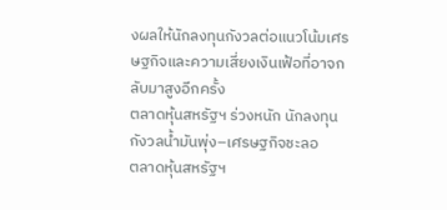งผลให้นักลงทุนกังวลต่อแนวโน้มเศรษฐกิจและความเสี่ยงเงินเฟ้อที่อาจกลับมาสูงอีกครั้ง
ตลาดหุ้นสหรัฐฯ ร่วงหนัก นักลงทุนกังวลน้ำมันพุ่ง–เศรษฐกิจชะลอ
ตลาดหุ้นสหรัฐฯ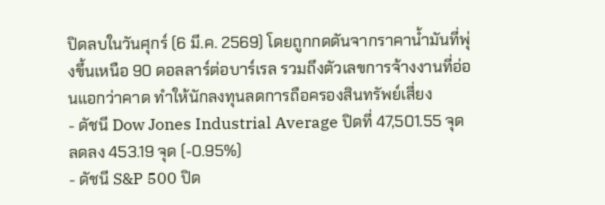ปิดลบในวันศุกร์ (6 มี.ค. 2569) โดยถูกกดดันจากราคาน้ำมันที่พุ่งขึ้นเหนือ 90 ดอลลาร์ต่อบาร์เรล รวมถึงตัวเลขการจ้างงานที่อ่อนแอกว่าคาด ทำให้นักลงทุนลดการถือครองสินทรัพย์เสี่ยง
- ดัชนี Dow Jones Industrial Average ปิดที่ 47,501.55 จุด ลดลง 453.19 จุด (-0.95%)
- ดัชนี S&P 500 ปิด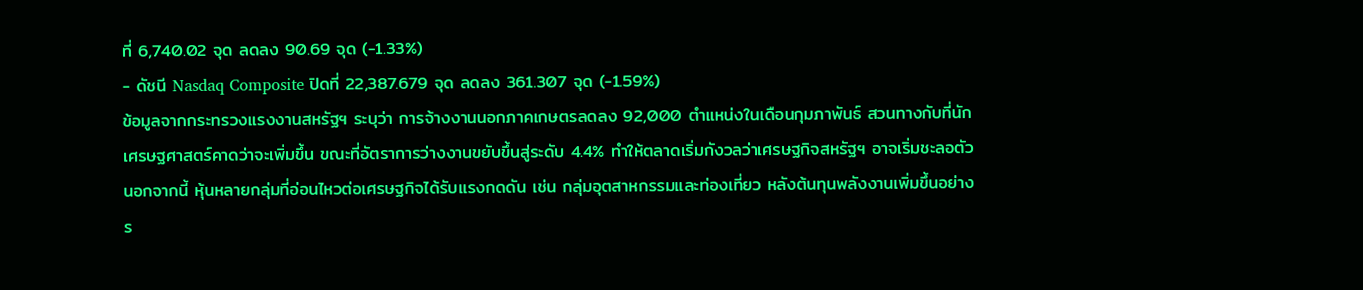ที่ 6,740.02 จุด ลดลง 90.69 จุด (-1.33%)
- ดัชนี Nasdaq Composite ปิดที่ 22,387.679 จุด ลดลง 361.307 จุด (-1.59%)
ข้อมูลจากกระทรวงแรงงานสหรัฐฯ ระบุว่า การจ้างงานนอกภาคเกษตรลดลง 92,000 ตำแหน่งในเดือนกุมภาพันธ์ สวนทางกับที่นักเศรษฐศาสตร์คาดว่าจะเพิ่มขึ้น ขณะที่อัตราการว่างงานขยับขึ้นสู่ระดับ 4.4% ทำให้ตลาดเริ่มกังวลว่าเศรษฐกิจสหรัฐฯ อาจเริ่มชะลอตัว
นอกจากนี้ หุ้นหลายกลุ่มที่อ่อนไหวต่อเศรษฐกิจได้รับแรงกดดัน เช่น กลุ่มอุตสาหกรรมและท่องเที่ยว หลังต้นทุนพลังงานเพิ่มขึ้นอย่างร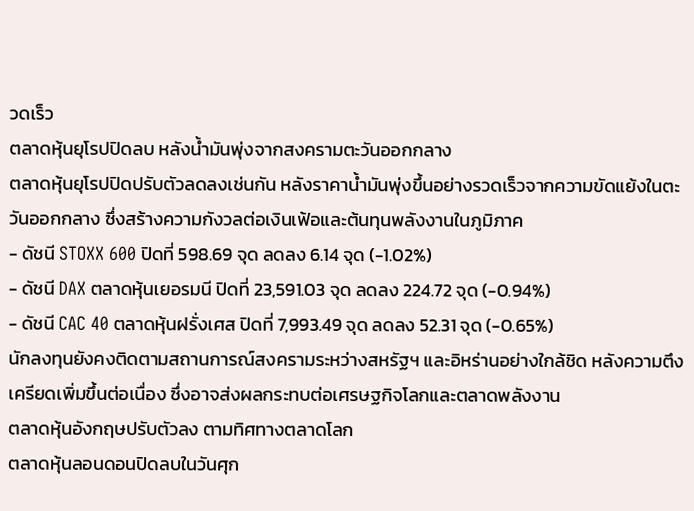วดเร็ว
ตลาดหุ้นยุโรปปิดลบ หลังน้ำมันพุ่งจากสงครามตะวันออกกลาง
ตลาดหุ้นยุโรปปิดปรับตัวลดลงเช่นกัน หลังราคาน้ำมันพุ่งขึ้นอย่างรวดเร็วจากความขัดแย้งในตะวันออกกลาง ซึ่งสร้างความกังวลต่อเงินเฟ้อและต้นทุนพลังงานในภูมิภาค
- ดัชนี STOXX 600 ปิดที่ 598.69 จุด ลดลง 6.14 จุด (-1.02%)
- ดัชนี DAX ตลาดหุ้นเยอรมนี ปิดที่ 23,591.03 จุด ลดลง 224.72 จุด (-0.94%)
- ดัชนี CAC 40 ตลาดหุ้นฝรั่งเศส ปิดที่ 7,993.49 จุด ลดลง 52.31 จุด (-0.65%)
นักลงทุนยังคงติดตามสถานการณ์สงครามระหว่างสหรัฐฯ และอิหร่านอย่างใกล้ชิด หลังความตึงเครียดเพิ่มขึ้นต่อเนื่อง ซึ่งอาจส่งผลกระทบต่อเศรษฐกิจโลกและตลาดพลังงาน
ตลาดหุ้นอังกฤษปรับตัวลง ตามทิศทางตลาดโลก
ตลาดหุ้นลอนดอนปิดลบในวันศุก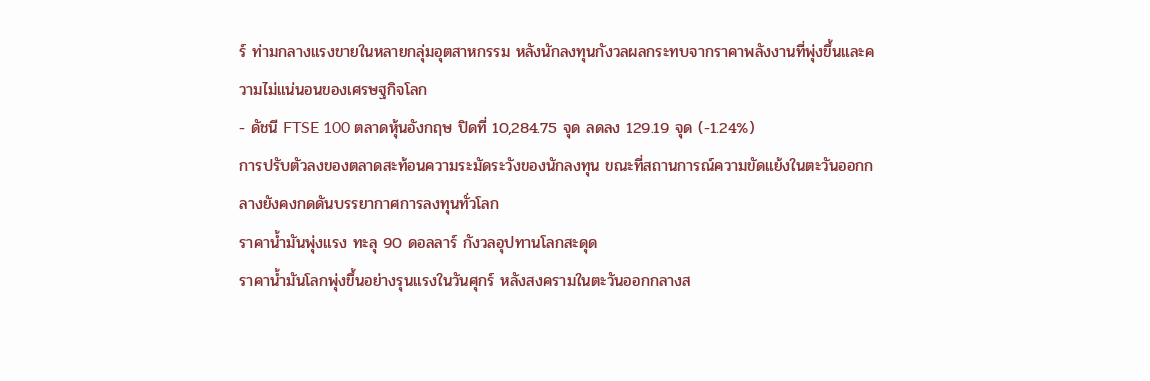ร์ ท่ามกลางแรงขายในหลายกลุ่มอุตสาหกรรม หลังนักลงทุนกังวลผลกระทบจากราคาพลังงานที่พุ่งขึ้นและความไม่แน่นอนของเศรษฐกิจโลก
- ดัชนี FTSE 100 ตลาดหุ้นอังกฤษ ปิดที่ 10,284.75 จุด ลดลง 129.19 จุด (-1.24%)
การปรับตัวลงของตลาดสะท้อนความระมัดระวังของนักลงทุน ขณะที่สถานการณ์ความขัดแย้งในตะวันออกกลางยังคงกดดันบรรยากาศการลงทุนทั่วโลก
ราคาน้ำมันพุ่งแรง ทะลุ 90 ดอลลาร์ กังวลอุปทานโลกสะดุด
ราคาน้ำมันโลกพุ่งขึ้นอย่างรุนแรงในวันศุกร์ หลังสงครามในตะวันออกกลางส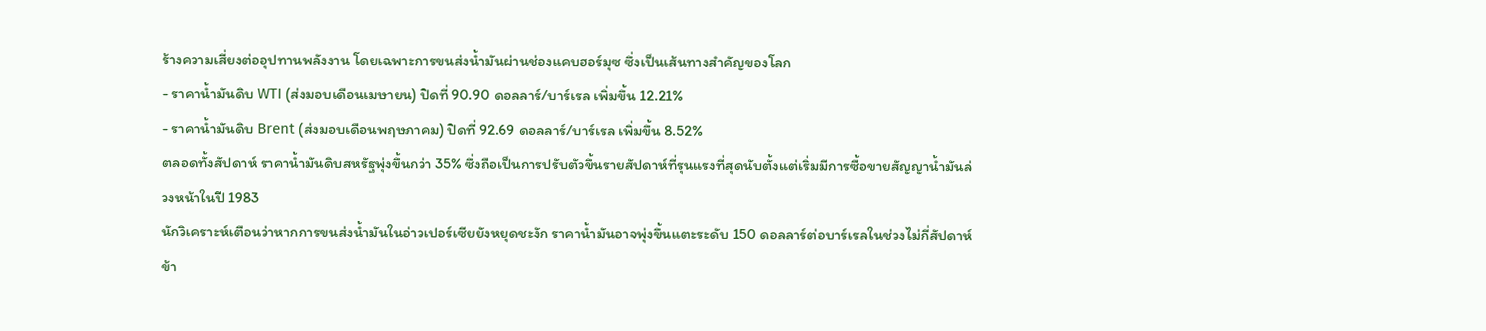ร้างความเสี่ยงต่ออุปทานพลังงาน โดยเฉพาะการขนส่งน้ำมันผ่านช่องแคบฮอร์มุซ ซึ่งเป็นเส้นทางสำคัญของโลก
- ราคาน้ำมันดิบ WTI (ส่งมอบเดือนเมษายน) ปิดที่ 90.90 ดอลลาร์/บาร์เรล เพิ่มขึ้น 12.21%
- ราคาน้ำมันดิบ Brent (ส่งมอบเดือนพฤษภาคม) ปิดที่ 92.69 ดอลลาร์/บาร์เรล เพิ่มขึ้น 8.52%
ตลอดทั้งสัปดาห์ ราคาน้ำมันดิบสหรัฐพุ่งขึ้นกว่า 35% ซึ่งถือเป็นการปรับตัวขึ้นรายสัปดาห์ที่รุนแรงที่สุดนับตั้งแต่เริ่มมีการซื้อขายสัญญาน้ำมันล่วงหน้าในปี 1983
นักวิเคราะห์เตือนว่าหากการขนส่งน้ำมันในอ่าวเปอร์เซียยังหยุดชะงัก ราคาน้ำมันอาจพุ่งขึ้นแตะระดับ 150 ดอลลาร์ต่อบาร์เรลในช่วงไม่กี่สัปดาห์ข้า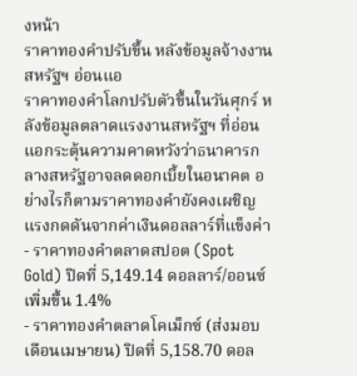งหน้า
ราคาทองคำปรับขึ้น หลังข้อมูลจ้างงานสหรัฐฯ อ่อนแอ
ราคาทองคำโลกปรับตัวขึ้นในวันศุกร์ หลังข้อมูลตลาดแรงงานสหรัฐฯ ที่อ่อนแอกระตุ้นความคาดหวังว่าธนาคารกลางสหรัฐอาจลดดอกเบี้ยในอนาคต อย่างไรก็ตามราคาทองคำยังคงเผชิญแรงกดดันจากค่าเงินดอลลาร์ที่แข็งค่า
- ราคาทองคำตลาดสปอต (Spot Gold) ปิดที่ 5,149.14 ดอลลาร์/ออนซ์ เพิ่มขึ้น 1.4%
- ราคาทองคำตลาดโคเม็กซ์ (ส่งมอบเดือนเมษายน) ปิดที่ 5,158.70 ดอล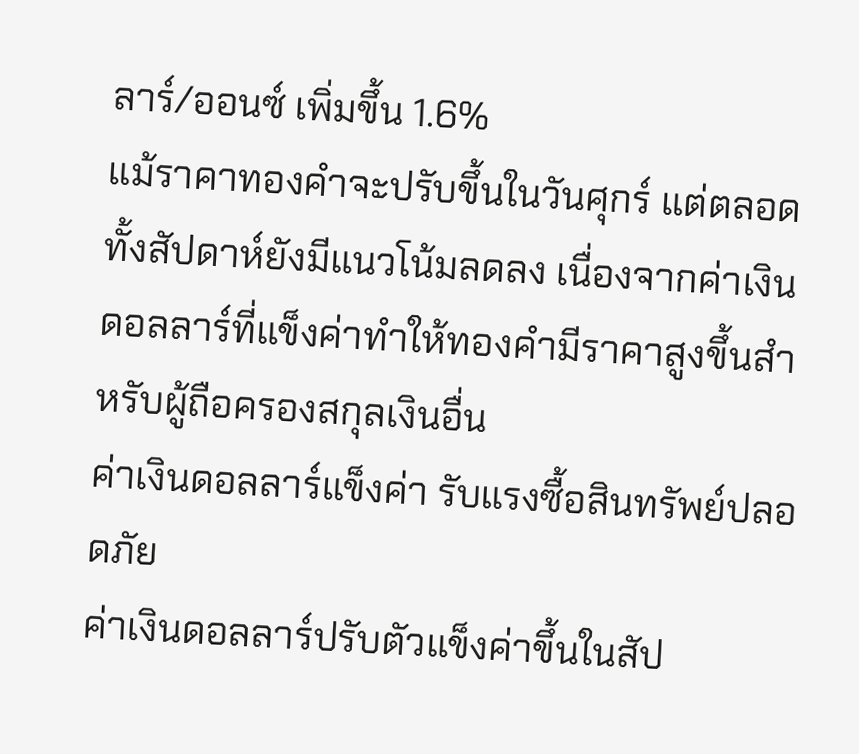ลาร์/ออนซ์ เพิ่มขึ้น 1.6%
แม้ราคาทองคำจะปรับขึ้นในวันศุกร์ แต่ตลอดทั้งสัปดาห์ยังมีแนวโน้มลดลง เนื่องจากค่าเงินดอลลาร์ที่แข็งค่าทำให้ทองคำมีราคาสูงขึ้นสำหรับผู้ถือครองสกุลเงินอื่น
ค่าเงินดอลลาร์แข็งค่า รับแรงซื้อสินทรัพย์ปลอดภัย
ค่าเงินดอลลาร์ปรับตัวแข็งค่าขึ้นในสัป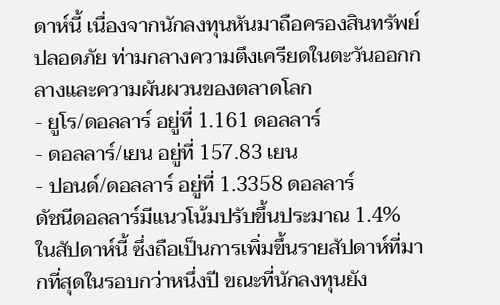ดาห์นี้ เนื่องจากนักลงทุนหันมาถือครองสินทรัพย์ปลอดภัย ท่ามกลางความตึงเครียดในตะวันออกกลางและความผันผวนของตลาดโลก
- ยูโร/ดอลลาร์ อยู่ที่ 1.161 ดอลลาร์
- ดอลลาร์/เยน อยู่ที่ 157.83 เยน
- ปอนด์/ดอลลาร์ อยู่ที่ 1.3358 ดอลลาร์
ดัชนีดอลลาร์มีแนวโน้มปรับขึ้นประมาณ 1.4% ในสัปดาห์นี้ ซึ่งถือเป็นการเพิ่มขึ้นรายสัปดาห์ที่มากที่สุดในรอบกว่าหนึ่งปี ขณะที่นักลงทุนยัง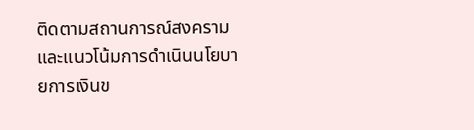ติดตามสถานการณ์สงครามและแนวโน้มการดำเนินนโยบายการเงินข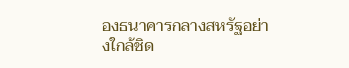องธนาคารกลางสหรัฐอย่างใกล้ชิด